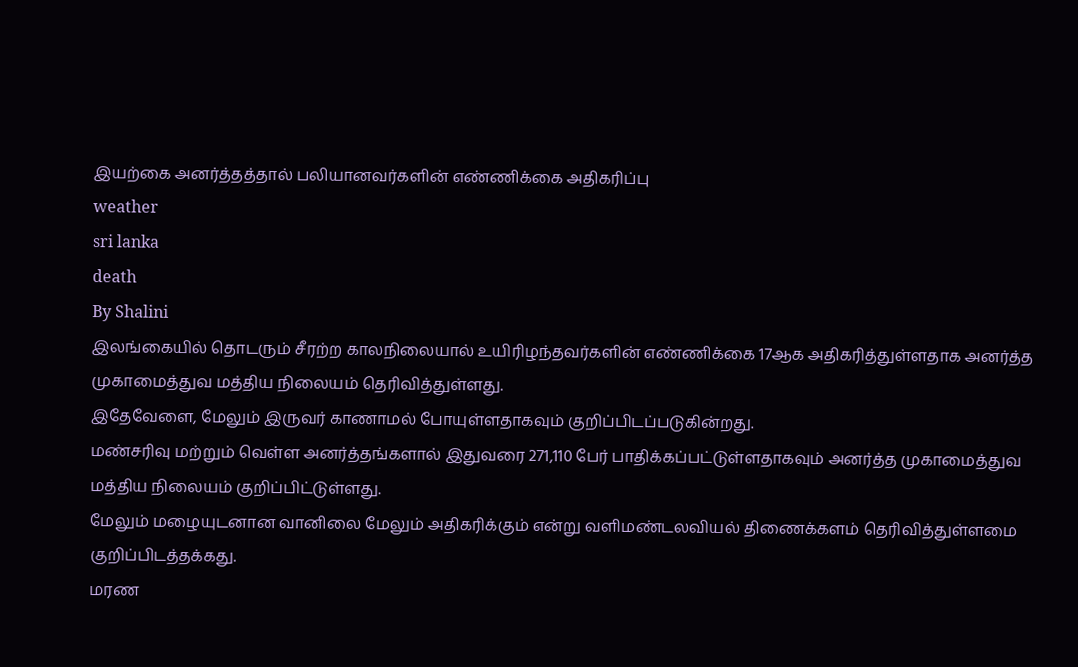இயற்கை அனர்த்தத்தால் பலியானவர்களின் எண்ணிக்கை அதிகரிப்பு
weather
sri lanka
death
By Shalini
இலங்கையில் தொடரும் சீரற்ற காலநிலையால் உயிரிழந்தவர்களின் எண்ணிக்கை 17ஆக அதிகரித்துள்ளதாக அனர்த்த முகாமைத்துவ மத்திய நிலையம் தெரிவித்துள்ளது.
இதேவேளை, மேலும் இருவர் காணாமல் போயுள்ளதாகவும் குறிப்பிடப்படுகின்றது.
மண்சரிவு மற்றும் வெள்ள அனர்த்தங்களால் இதுவரை 271,110 பேர் பாதிக்கப்பட்டுள்ளதாகவும் அனர்த்த முகாமைத்துவ மத்திய நிலையம் குறிப்பிட்டுள்ளது.
மேலும் மழையுடனான வானிலை மேலும் அதிகரிக்கும் என்று வளிமண்டலவியல் திணைக்களம் தெரிவித்துள்ளமை குறிப்பிடத்தக்கது.
மரண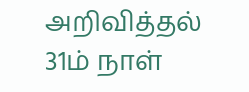அறிவித்தல்
31ம் நாள்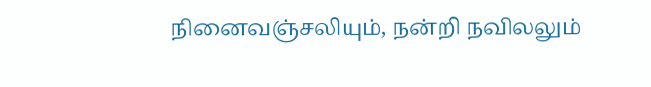நினைவஞ்சலியும், நன்றி நவிலலும்